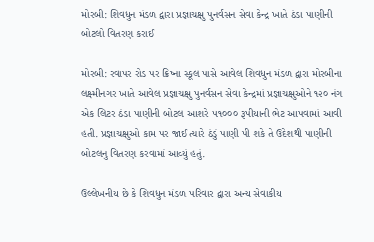મોરબી: શિવધુન મંડળ દ્વારા પ્રજ્ઞાચક્ષુ પુનર્વસન સેવા કેન્દ્ર ખાતે ઠંડા પાણીની બોટલો વિતરણ કરાઈ

મોરબી: રવાપર રોડ પર ક્રિષ્ના સ્કૂલ પાસે આવેલ શિવધુન મંડળ દ્વારા મોરબીના લક્ષ્મીનગર ખાતે આવેલ પ્રજ્ઞાચક્ષુ પુનર્વસન સેવા કેન્દ્રમાં પ્રજ્ઞાચક્ષુઓને ૧૨૦ નંગ એક લિટર ઠંડા પાણીની બોટલ આશરે ૫૧૦૦૦ રૂપીયાની ભેટ આપવામાં આવી હતી. પ્રજ્ઞાચક્ષુઓ કામ પર જાઈ ત્યારે ઠંડું પાણી પી શકે તે ઉદેશથી પાણીની બોટલનુ વિતરણ કરવામાં આવ્યું હતું.

ઉલ્લેખનીય છે કે શિવધુન મંડળ પરિવાર દ્વારા અન્ય સેવાકીય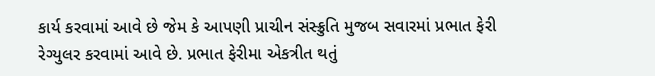કાર્ય કરવામાં આવે છે જેમ કે આપણી પ્રાચીન સંસ્ક્રુતિ મુજબ સવારમાં પ્રભાત ફેરી રેગ્યુલર કરવામાં આવે છે. પ્રભાત ફેરીમા એકત્રીત થતું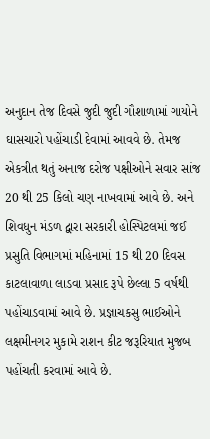અનુદાન તેજ દિવસે જુદી જુદી ગૌશાળામાં ગાયોને ઘાસચારો પહોંચાડી દેવામાં આવવે છે. તેમજ એકત્રીત થતું અનાજ દરોજ પક્ષીઓને સવાર સાંજ 20 થી 25 કિલો ચણ નાખવામાં આવે છે. અને શિવધુન મંડળ દ્વારા સરકારી હોસ્પિટલમાં જઈ પ્રસુતિ વિભાગમાં મહિનામાં 15 થી 20 દિવસ કાટલાવાળા લાડવા પ્રસાદ રૂપે છેલ્લા 5 વર્ષથી પહોંચાડવામાં આવે છે. પ્રજ્ઞાચકસુ ભાઈઓને લક્ષમીનગર મુકામે રાશન કીટ જરૂરિયાત મુજબ પહોંચતી કરવામાં આવે છે.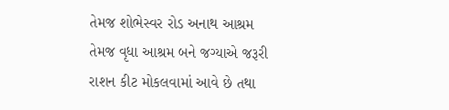તેમજ શોભેસ્વર રોડ અનાથ આશ્રમ તેમજ વૃધા આશ્રમ બને જગ્યાએ જરૂરી રાશન કીટ મોકલવામાં આવે છે તથા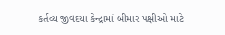કર્તવ્ય જીવદયા કેન્દ્રામાં બીમાર પક્ષીઓ માટે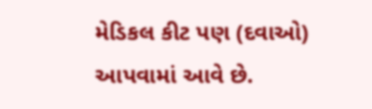મેડિકલ કીટ પણ (દવાઓ) આપવામાં આવે છે.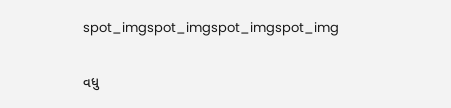spot_imgspot_imgspot_imgspot_img

વધુ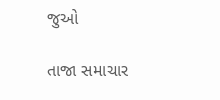જુઓ

તાજા સમાચાર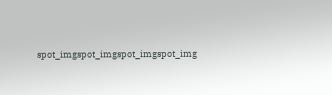spot_imgspot_imgspot_imgspot_img